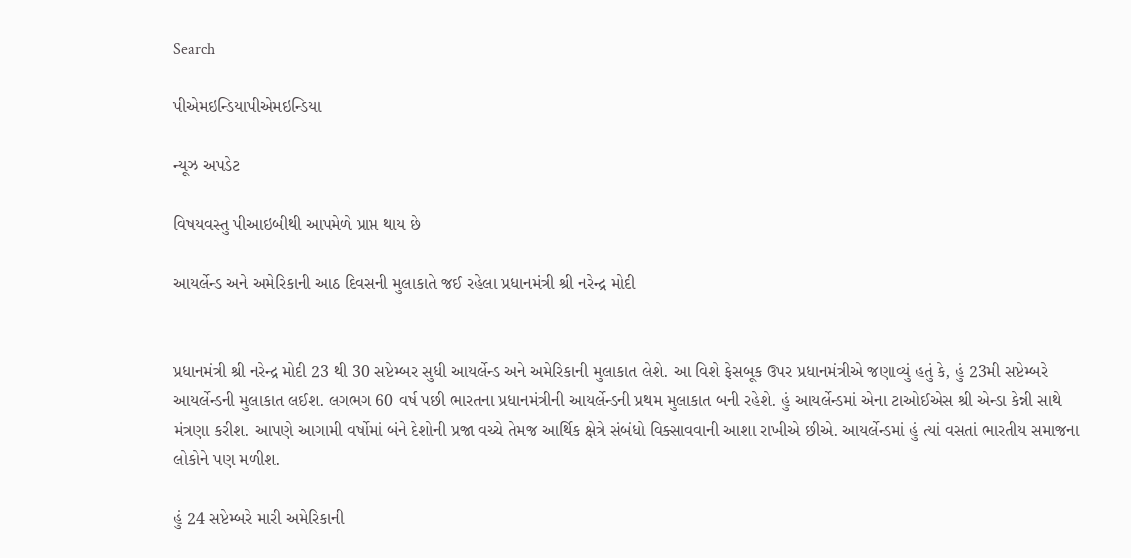Search

પીએમઇન્ડિયાપીએમઇન્ડિયા

ન્યૂઝ અપડેટ

વિષયવસ્તુ પીઆઇબીથી આપમેળે પ્રાપ્ત થાય છે

આયર્લેન્ડ અને અમેરિકાની આઠ દિવસની મુલાકાતે જઈ રહેલા પ્રધાનમંત્રી શ્રી નરેન્દ્ર મોદી


પ્રધાનમંત્રી શ્રી નરેન્દ્ર મોદી 23 થી 30 સપ્ટેમ્બર સુધી આયર્લેન્ડ અને અમેરિકાની મુલાકાત લેશે. આ વિશે ફેસબૂક ઉપર પ્રધાનમંત્રીએ જણાવ્યું હતું કે, હું 23મી સપ્ટેમ્બરે આયર્લેન્ડની મુલાકાત લઈશ. લગભગ 60 વર્ષ પછી ભારતના પ્રધાનમંત્રીની આયર્લેન્ડની પ્રથમ મુલાકાત બની રહેશે. હું આયર્લેન્ડમાં એના ટાઓઈએસ શ્રી એન્ડા કેન્ની સાથે મંત્રણા કરીશ. આપણે આગામી વર્ષોમાં બંને દેશોની પ્રજા વચ્ચે તેમજ આર્થિક ક્ષેત્રે સંબંધો વિક્સાવવાની આશા રાખીએ છીએ. આયર્લેન્ડમાં હું ત્યાં વસતાં ભારતીય સમાજના લોકોને પણ મળીશ.

હું 24 સપ્ટેમ્બરે મારી અમેરિકાની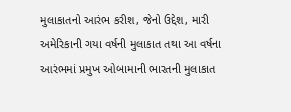મુલાકાતનો આરંભ કરીશ, જેનો ઉદ્દેશ, મારી અમેરિકાની ગયા વર્ષની મુલાકાત તથા આ વર્ષના આરંભમાં પ્રમુખ ઓબામાની ભારતની મુલાકાત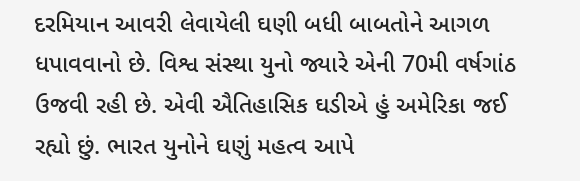દરમિયાન આવરી લેવાયેલી ઘણી બધી બાબતોને આગળ ધપાવવાનો છે. વિશ્વ સંસ્થા યુનો જ્યારે એની 70મી વર્ષગાંઠ ઉજવી રહી છે. એવી ઐતિહાસિક ઘડીએ હું અમેરિકા જઈ રહ્યો છું. ભારત યુનોને ઘણું મહત્વ આપે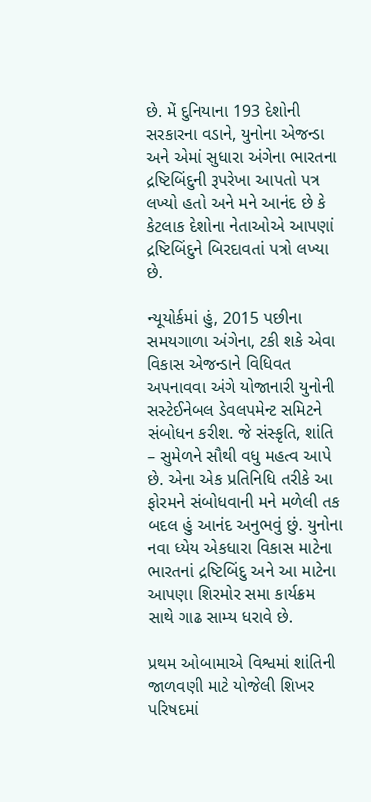છે. મેં દુનિયાના 193 દેશોની સરકારના વડાને, યુનોના એજન્ડા અને એમાં સુધારા અંગેના ભારતના દ્રષ્ટિબિંદુની રૂપરેખા આપતો પત્ર લખ્યો હતો અને મને આનંદ છે કે કેટલાક દેશોના નેતાઓએ આપણાં દ્રષ્ટિબિંદુને બિરદાવતાં પત્રો લખ્યા છે.

ન્યૂયોર્કમાં હું, 2015 પછીના સમયગાળા અંગેના, ટકી શકે એવા વિકાસ એજન્ડાને વિધિવત અપનાવવા અંગે યોજાનારી યુનોની સસ્ટેઈનેબલ ડેવલપમેન્ટ સમિટને સંબોધન કરીશ. જે સંસ્કૃતિ, શાંતિ – સુમેળને સૌથી વધુ મહત્વ આપે છે. એના એક પ્રતિનિધિ તરીકે આ ફોરમને સંબોધવાની મને મળેલી તક બદલ હું આનંદ અનુભવું છું. યુનોના નવા ધ્યેય એકધારા વિકાસ માટેના ભારતનાં દ્રષ્ટિબિંદુ અને આ માટેના આપણા શિરમોર સમા કાર્યક્રમ સાથે ગાઢ સામ્ય ધરાવે છે.

પ્રથમ ઓબામાએ વિશ્વમાં શાંતિની જાળવણી માટે યોજેલી શિખર પરિષદમાં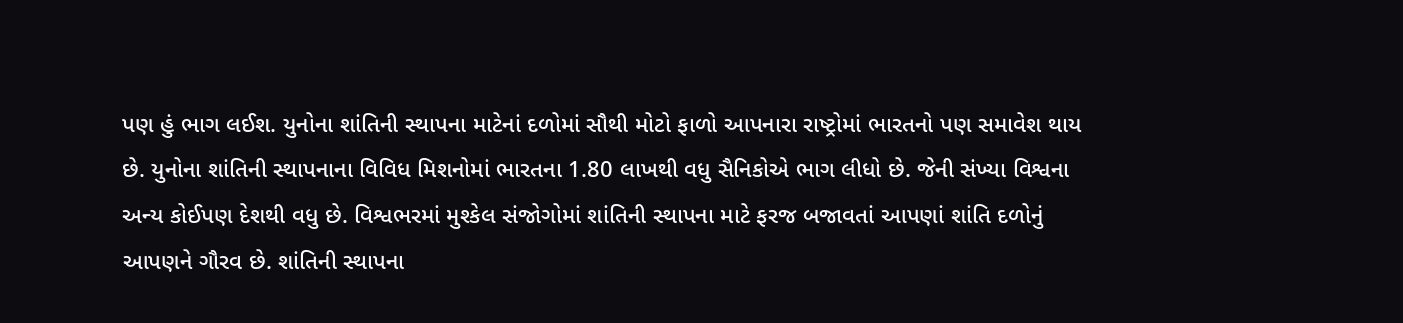પણ હું ભાગ લઈશ. યુનોના શાંતિની સ્થાપના માટેનાં દળોમાં સૌથી મોટો ફાળો આપનારા રાષ્ટ્રોમાં ભારતનો પણ સમાવેશ થાય છે. યુનોના શાંતિની સ્થાપનાના વિવિધ મિશનોમાં ભારતના 1.80 લાખથી વધુ સૈનિકોએ ભાગ લીધો છે. જેની સંખ્યા વિશ્વના અન્ય કોઈપણ દેશથી વધુ છે. વિશ્વભરમાં મુશ્કેલ સંજોગોમાં શાંતિની સ્થાપના માટે ફરજ બજાવતાં આપણાં શાંતિ દળોનું આપણને ગૌરવ છે. શાંતિની સ્થાપના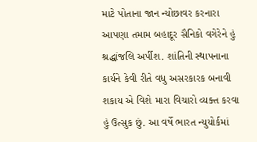માટે પોતાના જાન ન્યોછાવર કરનારા આપણા તમામ બહાદૂર સૈનિકો વગેરેને હું શ્રદ્ધાંજલિ અર્પીશ. શાંતિની સ્થાપનાના કાર્યને કેવી રીતે વધુ અસરકારક બનાવી શકાય એ વિશે મારા વિચારો વ્યક્ત કરવા હું ઉત્સુક છું. આ વર્ષે ભારત ન્યુયોર્કમાં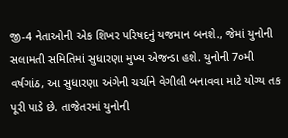જી-4 નેતાઓની એક શિખર પરિષદનું યજમાન બનશે., જેમાં યુનોની સલામતી સમિતિમાં સુધારણા મુખ્ય એજન્ડા હશે. યુનોની 7૦મી વર્ષગાંઠ, આ સુધારણા અંગેની ચર્ચાને વેગીલી બનાવવા માટે યોગ્ય તક પૂરી પાડે છે. તાજેતરમાં યુનોની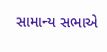સામાન્ય સભાએ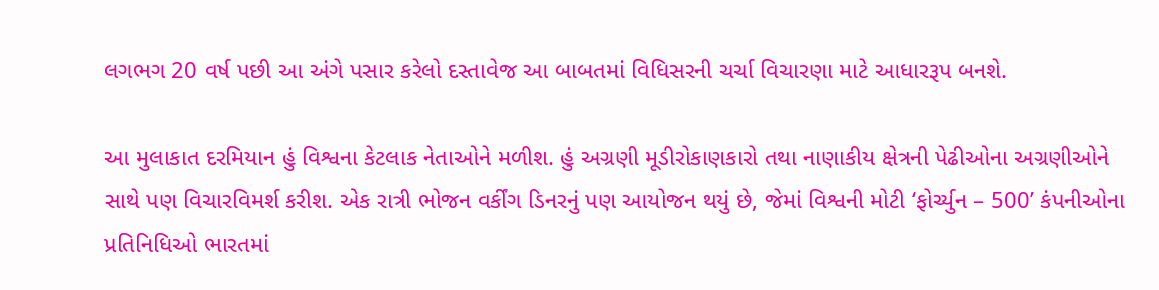લગભગ 20 વર્ષ પછી આ અંગે પસાર કરેલો દસ્તાવેજ આ બાબતમાં વિધિસરની ચર્ચા વિચારણા માટે આધારરૂપ બનશે.

આ મુલાકાત દરમિયાન હું વિશ્વના કેટલાક નેતાઓને મળીશ. હું અગ્રણી મૂડીરોકાણકારો તથા નાણાકીય ક્ષેત્રની પેઢીઓના અગ્રણીઓને સાથે પણ વિચારવિમર્શ કરીશ. એક રાત્રી ભોજન વર્કીંગ ડિનરનું પણ આયોજન થયું છે, જેમાં વિશ્વની મોટી ‘ફોર્ચ્યુન – 500’ કંપનીઓના પ્રતિનિધિઓ ભારતમાં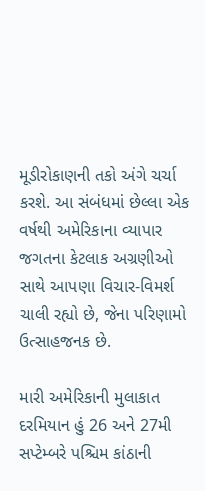મૂડીરોકાણની તકો અંગે ચર્ચા કરશે. આ સંબંધમાં છેલ્લા એક વર્ષથી અમેરિકાના વ્યાપાર જગતના કેટલાક અગ્રણીઓ સાથે આપણા વિચાર-વિમર્શ ચાલી રહ્યો છે, જેના પરિણામો ઉત્સાહજનક છે.

મારી અમેરિકાની મુલાકાત દરમિયાન હું 26 અને 27મી સપ્ટેમ્બરે પશ્ચિમ કાંઠાની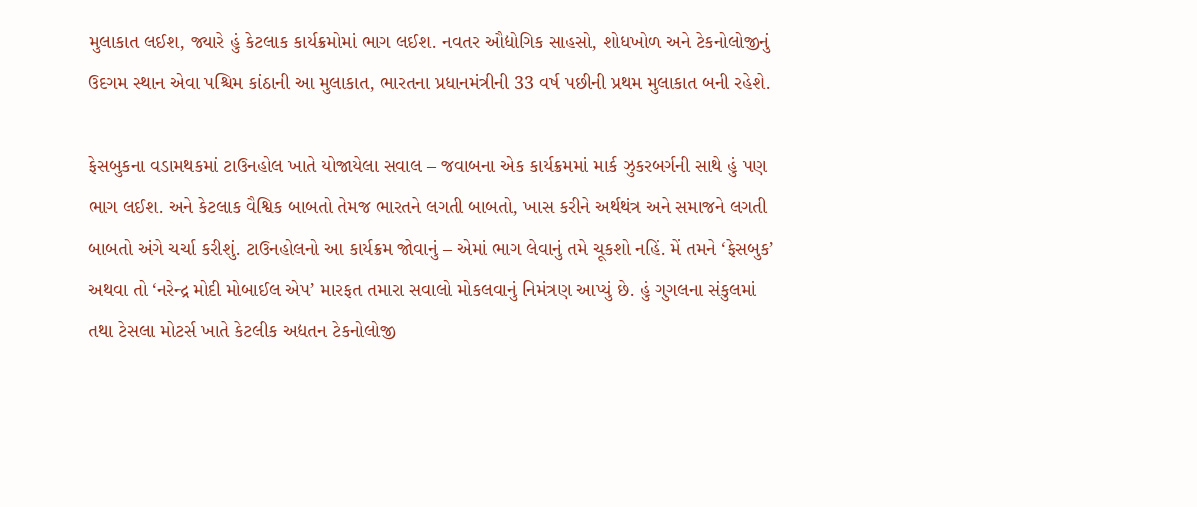મુલાકાત લઈશ, જ્યારે હું કેટલાક કાર્યક્રમોમાં ભાગ લઈશ. નવતર ઔદ્યોગિક સાહસો, શોધખોળ અને ટેકનોલોજીનું ઉદગમ સ્થાન એવા પશ્ચિમ કાંઠાની આ મુલાકાત, ભારતના પ્રધાનમંત્રીની 33 વર્ષ પછીની પ્રથમ મુલાકાત બની રહેશે.

ફેસબુકના વડામથકમાં ટાઉનહોલ ખાતે યોજાયેલા સવાલ – જવાબના એક કાર્યક્રમમાં માર્ક ઝુકરબર્ગની સાથે હું પણ ભાગ લઈશ. અને કેટલાક વૈશ્વિક બાબતો તેમજ ભારતને લગતી બાબતો, ખાસ કરીને અર્થથંત્ર અને સમાજને લગતી બાબતો અંગે ચર્ચા કરીશું. ટાઉનહોલનો આ કાર્યક્રમ જોવાનું – એમાં ભાગ લેવાનું તમે ચૂકશો નહિં. મેં તમને ‘ફેસબુક’ અથવા તો ‘નરેન્દ્ર મોદી મોબાઈલ એપ’ મારફત તમારા સવાલો મોકલવાનું નિમંત્રણ આપ્યું છે. હું ગુગલના સંકુલમાં તથા ટેસલા મોટર્સ ખાતે કેટલીક અદ્યતન ટેકનોલોજી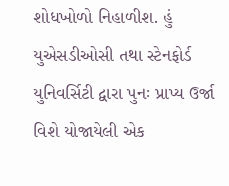શોધખોળો નિહાળીશ. હું યુએસડીઓસી તથા સ્ટેનફોર્ડ યુનિવર્સિટી દ્વારા પુનઃ પ્રાપ્ય ઉર્જા વિશે યોજાયેલી એક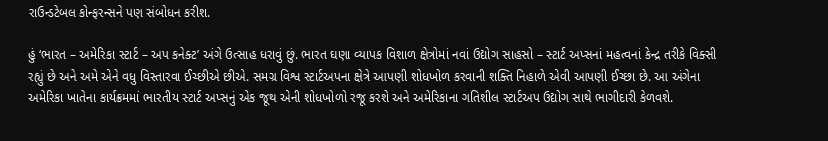રાઉન્ડટેબલ કોન્ફરન્સને પણ સંબોધન કરીશ.

હું ‘ભારત – અમેરિકા સ્ટાર્ટ – અપ કનેક્ટ’ અંગે ઉત્સાહ ધરાવું છું. ભારત ઘણા વ્યાપક વિશાળ ક્ષેત્રોમાં નવાં ઉદ્યોગ સાહસો – સ્ટાર્ટ અપ્સનાં મહત્વનાં કેન્દ્ર તરીકે વિક્સી રહ્યું છે અને અમે એને વધુ વિસ્તારવા ઈચ્છીએ છીએ. સમગ્ર વિશ્વ સ્ટાર્ટઅપના ક્ષેત્રે આપણી શોધખોળ કરવાની શક્તિ નિહાળે એવી આપણી ઈચ્છા છે. આ અંગેના અમેરિકા ખાતેના કાર્યક્રમમાં ભારતીય સ્ટાર્ટ અપ્સનું એક જૂથ એની શોધખોળો રજૂ કરશે અને અમેરિકાના ગતિશીલ સ્ટાર્ટઅપ ઉદ્યોગ સાથે ભાગીદારી કેળવશે.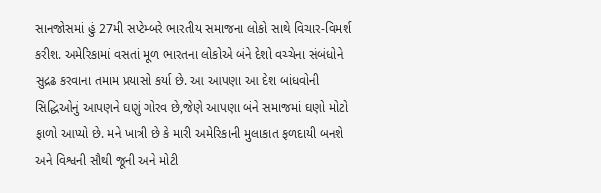સાનજોસમાં હું 27મી સપ્ટેમ્બરે ભારતીય સમાજના લોકો સાથે વિચાર-વિમર્શ કરીશ. અમેરિકામાં વસતાં મૂળ ભારતના લોકોએ બંને દેશો વચ્ચેના સંબંધોને સુદ્રઢ કરવાના તમામ પ્રયાસો કર્યા છે. આ આપણા આ દેશ બાંધવોની સિદ્ધિઓનું આપણને ઘણું ગોરવ છે,જેણે આપણા બંને સમાજમાં ઘણો મોટો ફાળો આપ્યો છે. મને ખાત્રી છે કે મારી અમેરિકાની મુલાકાત ફળદાયી બનશે અને વિશ્વની સૌથી જૂની અને મોટી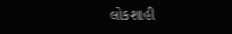લોકશાહી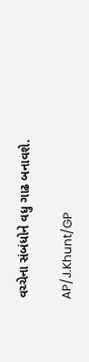વચ્ચેના સંબંધોને વધુ ગાઢ બનાવશે.

AP/J.Khunt/GP